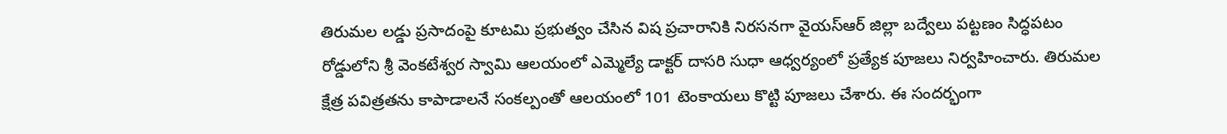తిరుమల లడ్డు ప్రసాదంపై కూటమి ప్రభుత్వం చేసిన విష ప్రచారానికి నిరసనగా వైయస్ఆర్ జిల్లా బద్వేలు పట్టణం సిద్ధపటం రోడ్డులోని శ్రీ వెంకటేశ్వర స్వామి ఆలయంలో ఎమ్మెల్యే డాక్టర్ దాసరి సుధా ఆధ్వర్యంలో ప్రత్యేక పూజలు నిర్వహించారు. తిరుమల క్షేత్ర పవిత్రతను కాపాడాలనే సంకల్పంతో ఆలయంలో 101 టెంకాయలు కొట్టి పూజలు చేశారు. ఈ సందర్భంగా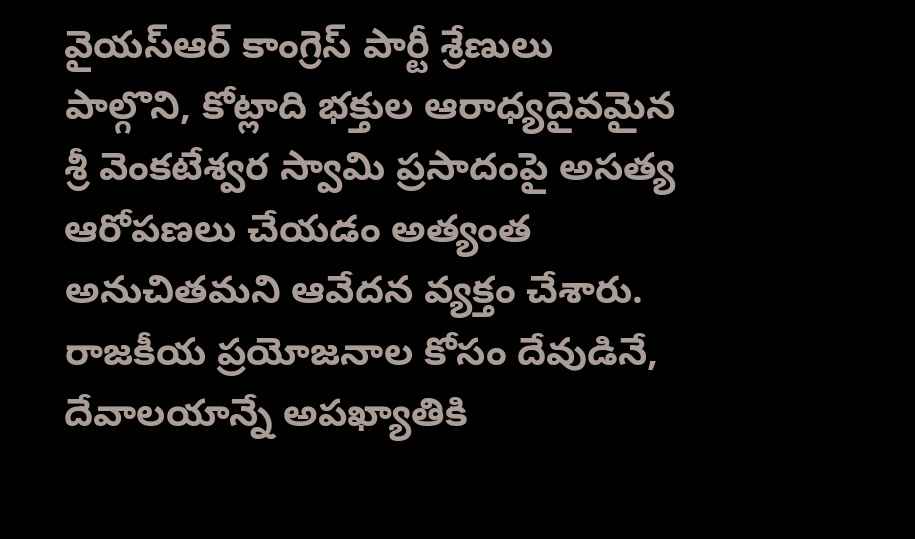వైయస్ఆర్ కాంగ్రెస్ పార్టీ శ్రేణులు పాల్గొని, కోట్లాది భక్తుల ఆరాధ్యదైవమైన శ్రీ వెంకటేశ్వర స్వామి ప్రసాదంపై అసత్య ఆరోపణలు చేయడం అత్యంత అనుచితమని ఆవేదన వ్యక్తం చేశారు. రాజకీయ ప్రయోజనాల కోసం దేవుడినే, దేవాలయాన్నే అపఖ్యాతికి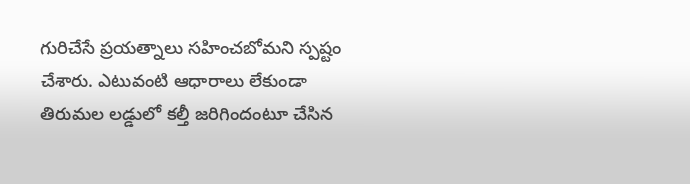గురిచేసే ప్రయత్నాలు సహించబోమని స్పష్టం చేశారు. ఎటువంటి ఆధారాలు లేకుండా తిరుమల లడ్డులో కల్తీ జరిగిందంటూ చేసిన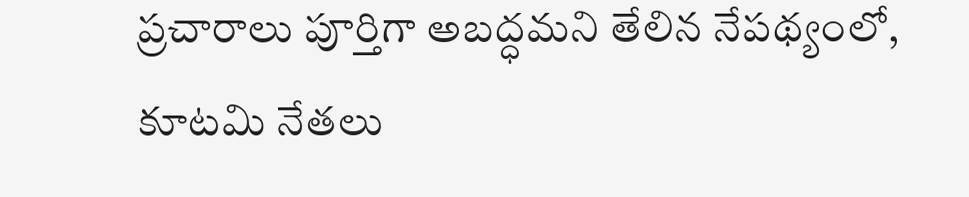ప్రచారాలు పూర్తిగా అబద్ధమని తేలిన నేపథ్యంలో, కూటమి నేతలు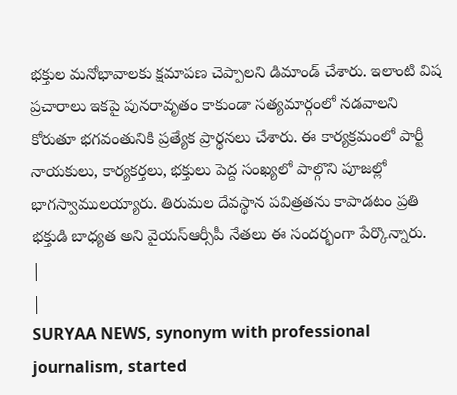భక్తుల మనోభావాలకు క్షమాపణ చెప్పాలని డిమాండ్ చేశారు. ఇలాంటి విష ప్రచారాలు ఇకపై పునరావృతం కాకుండా సత్యమార్గంలో నడవాలని కోరుతూ భగవంతునికి ప్రత్యేక ప్రార్థనలు చేశారు. ఈ కార్యక్రమంలో పార్టీ నాయకులు, కార్యకర్తలు, భక్తులు పెద్ద సంఖ్యలో పాల్గొని పూజల్లో భాగస్వాములయ్యారు. తిరుమల దేవస్థాన పవిత్రతను కాపాడటం ప్రతి భక్తుడి బాధ్యత అని వైయస్ఆర్సీపీ నేతలు ఈ సందర్భంగా పేర్కొన్నారు.
|
|
SURYAA NEWS, synonym with professional journalism, started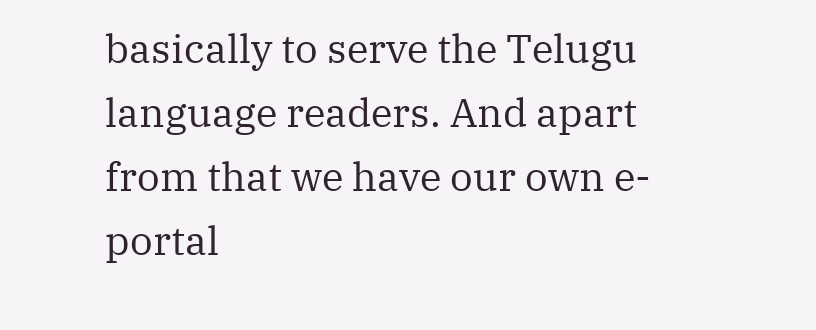basically to serve the Telugu language readers. And apart from that we have our own e-portal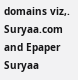domains viz,. Suryaa.com and Epaper Suryaa